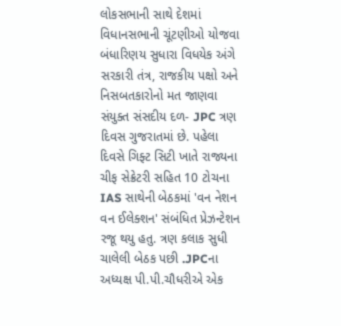લોકસભાની સાથે દેશમાં વિધાનસભાની ચૂંટણીઓ યોજવા બંધારિણય સુધારા વિધયેક અંગે સરકારી તંત્ર, રાજકીય પક્ષો અને નિસબતકારોનો મત જાણવા સંયુક્ત સંસદીય દળ- JPC ત્રણ દિવસ ગુજરાતમાં છે. પહેલા દિવસે ગિફ્ટ સિટી ખાતે રાજ્યના ચીફ સેક્રેટરી સહિત 10 ટોચના IAS સાથેની બેઠકમાં 'વન નેશન વન ઈલેક્શન' સંબંધિત પ્રેઝન્ટેશન રજૂ થયુ હતુ. ત્રણ કલાક સુધી ચાલેલી બેઠક પછી .JPCના અધ્યક્ષ પી.પી.ચૌધરીએ એક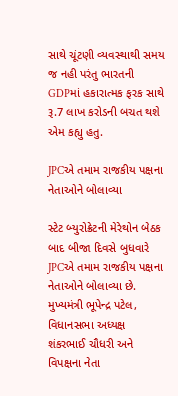સાથે ચૂંટણી વ્યવસ્થાથી સમય જ નહી પરંતુ ભારતની GDPમાં હકારાત્મક ફરક સાથે રૂ.7 લાખ કરોડની બચત થશે એમ કહ્યુ હતુ.

JPCએ તમામ રાજકીય પક્ષના નેતાઓને બોલાવ્યા

સ્ટેટ બ્યુરોક્રેટની મેરેથોન બેઠક બાદ બીજા દિવસે બુધવારે JPCએ તમામ રાજકીય પક્ષના નેતાઓને બોલાવ્યા છે. મુખ્યમંત્રી ભૂપેન્દ્ર પટેલ, વિધાનસભા અધ્યક્ષ શંકરભાઈ ચૌધરી અને વિપક્ષના નેતા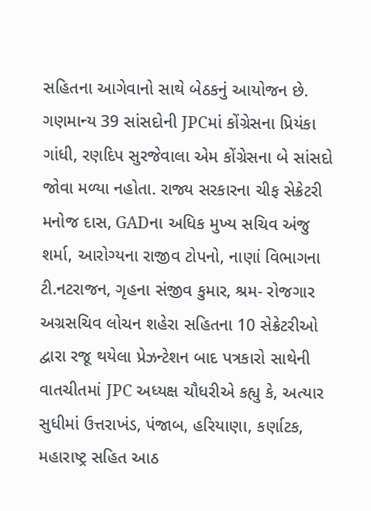સહિતના આગેવાનો સાથે બેઠકનું આયોજન છે. ગણમાન્ય 39 સાંસદોની JPCમાં કોંગ્રેસના પ્રિયંકા ગાંધી, રણદિપ સુરજેવાલા એમ કોંગ્રેસના બે સાંસદો જોવા મળ્યા નહોતા. રાજ્ય સરકારના ચીફ સેક્રેટરી મનોજ દાસ, GADના અધિક મુખ્ય સચિવ અંજુ શર્મા, આરોગ્યના રાજીવ ટોપનો, નાણાં વિભાગના ટી.નટરાજન, ગૃહના સંજીવ કુમાર, શ્રમ- રોજગાર અગ્રસચિવ લોચન શહેરા સહિતના 10 સેક્રેટરીઓ દ્વારા રજૂ થયેલા પ્રેઝન્ટેશન બાદ પત્રકારો સાથેની વાતચીતમાં JPC અધ્યક્ષ ચૌધરીએ કહ્યુ કે, અત્યાર સુધીમાં ઉત્તરાખંડ, પંજાબ, હરિયાણા, કર્ણાટક, મહારાષ્ટ્ર સહિત આઠ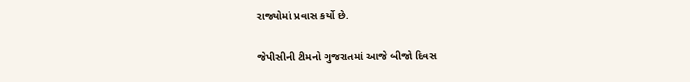રાજ્યોમાં પ્રવાસ કર્યો છે.

જેપીસીની ટીમનો ગુજરાતમાં આજે બીજો દિવસ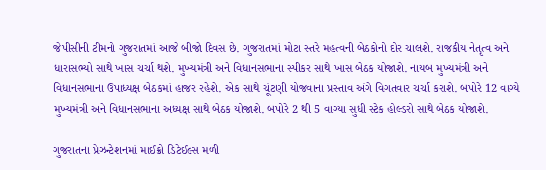જેપીસીની ટીમનો ગુજરાતમાં આજે બીજો દિવસ છે. ગુજરાતમાં મોટા સ્તરે મહત્વની બેઠકોનો દોર ચાલશે. રાજકીય નેતૃત્વ અને ધારાસભ્યો સાથે ખાસ ચર્ચા થશે. મુખ્યમંત્રી અને વિધાનસભાના સ્પીકર સાથે ખાસ બેઠક યોજાશે. નાયબ મુખ્યમંત્રી અને વિધાનસભાના ઉપાધ્યક્ષ બેઠકમાં હાજર રહેશે. એક સાથે ચૂંટણી યોજવાના પ્રસ્તાવ અંગે વિગતવાર ચર્ચા કરાશે. બપોરે 12 વાગ્યે મુખ્યમંત્રી અને વિધાનસભાના અધ્યક્ષ સાથે બેઠક યોજાશે. બપોરે 2 થી 5 વાગ્યા સુધી સ્ટેક હોલ્ડરો સાથે બેઠક યોજાશે.

ગુજરાતના પ્રેઝન્ટેશનમાં માઈક્રો ડિટેઈલ્સ મળી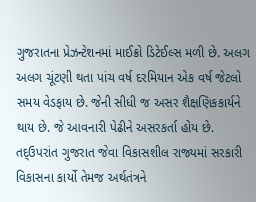ગુજરાતના પ્રેઝન્ટેશનમાં માઈક્રો ડિટેઈલ્સ મળી છે. અલગ અલગ ચૂંટણી થતા પાંચ વર્ષ દરમિયાન એક વર્ષ જેટલો સમય વેડફાય છે. જેની સીધી જ અસર શૈક્ષણિકકાર્યને થાય છે. જે આવનારી પેઢીને અસરકર્તા હોય છે. તદ્ઉપરાંત ગુજરાત જેવા વિકાસશીલ રાજ્યમાં સરકારી વિકાસના કાર્યો તેમજ અર્થતંત્રને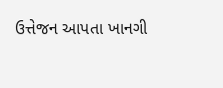ઉત્તેજન આપતા ખાનગી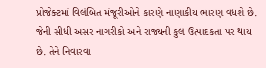પ્રોજેક્ટમાં વિલંબિત મંજૂરીઓને કારણે નાણાકીય ભારણ વધશે છે. જેની સીધી અસર નાગરીકો અને રાજ્યની કુલ ઉત્પાદકતા પર થાય છે. તેને નિવારવા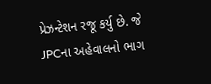પ્રેઝન્ટેશન રજૂ કર્યુ છે. જે JPCના અહેવાલનો ભાગ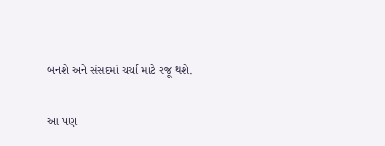બનશે અને સંસદમાં ચર્ચા માટે રજૂ થશે.

આ પણ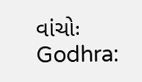વાંચોઃ Godhra: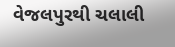વેજલપુરથી ચલાલી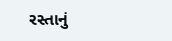રસ્તાનું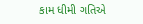કામ ધીમી ગતિએ